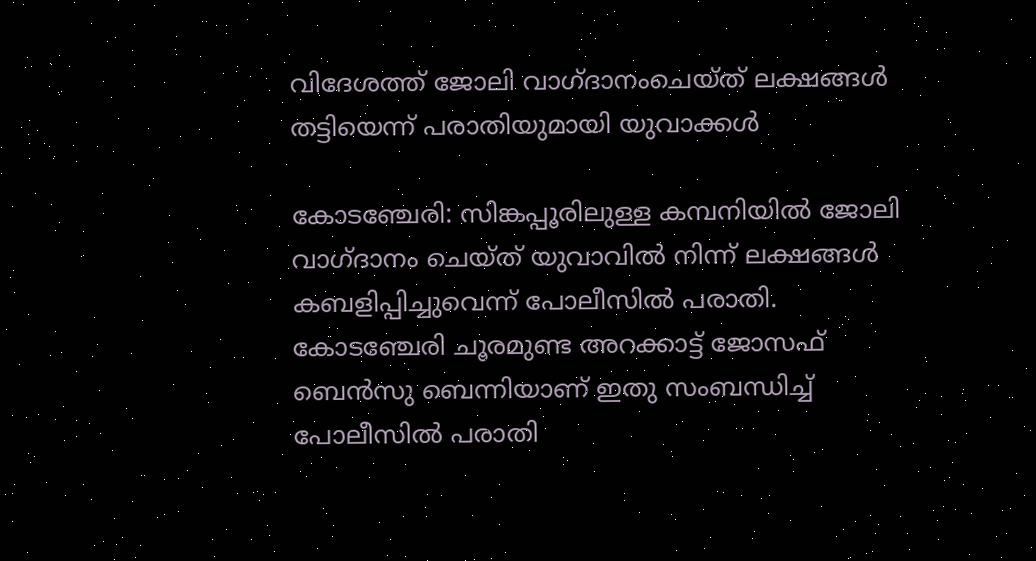വിദേശത്ത് ജോലി വാഗ്ദാനംചെയ്ത് ലക്ഷങ്ങൾ തട്ടിയെന്ന് പരാതിയുമായി യുവാക്കൾ

കോടഞ്ചേരി: സിങ്കപ്പൂരിലുള്ള കമ്പനിയിൽ ജോലി വാഗ്ദാനം ചെയ്ത് യുവാവിൽ നിന്ന് ലക്ഷങ്ങൾ കബളിപ്പിച്ചുവെന്ന് പോലീസിൽ പരാതി. കോടഞ്ചേരി ചൂരമുണ്ട അറക്കാട്ട് ജോസഫ് ബെൻസു ബെന്നിയാണ് ഇതു സംബന്ധിച്ച് പോലീസിൽ പരാതി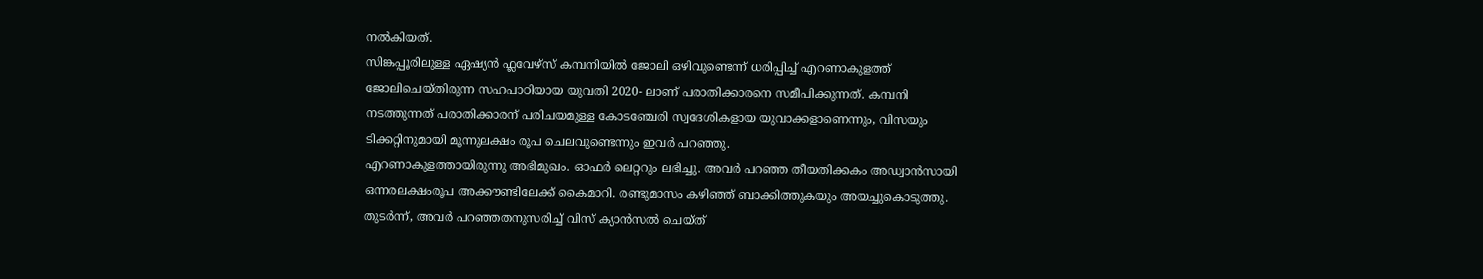നൽകിയത്.
സിങ്കപ്പൂരിലുള്ള ഏഷ്യൻ ഫ്ലവേഴ്സ് കമ്പനിയിൽ ജോലി ഒഴിവുണ്ടെന്ന് ധരിപ്പിച്ച് എറണാകുളത്ത് ജോലിചെയ്തിരുന്ന സഹപാഠിയായ യുവതി 2020- ലാണ് പരാതിക്കാരനെ സമീപിക്കുന്നത്. കമ്പനി നടത്തുന്നത് പരാതിക്കാരന് പരിചയമുള്ള കോടഞ്ചേരി സ്വദേശികളായ യുവാക്കളാണെന്നും, വിസയും ടിക്കറ്റിനുമായി മൂന്നുലക്ഷം രൂപ ചെലവുണ്ടെന്നും ഇവർ പറഞ്ഞു.
എറണാകുളത്തായിരുന്നു അഭിമുഖം. ഓഫർ ലെറ്ററും ലഭിച്ചു. അവർ പറഞ്ഞ തീയതിക്കകം അഡ്വാൻസായി ഒന്നരലക്ഷംരൂപ അക്കൗണ്ടിലേക്ക് കൈമാറി. രണ്ടുമാസം കഴിഞ്ഞ് ബാക്കിത്തുകയും അയച്ചുകൊടുത്തു.
തുടർന്ന്, അവർ പറഞ്ഞതനുസരിച്ച് വിസ് ക്യാൻസൽ ചെയ്ത്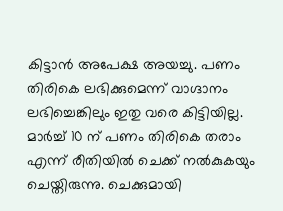കിട്ടാൻ അപേക്ഷ അയച്ചു. പണം തിരികെ ലഭിക്കുമെന്ന് വാഗ്ദാനം ലഭിച്ചെങ്കിലും ഇതു വരെ കിട്ടിയില്ല. മാർച്ച് 10 ന് പണം തിരികെ തരാം എന്ന് രീതിയിൽ ചെക്ക് നൽകുകയും ചെയ്തിരുന്നു. ചെക്കുമായി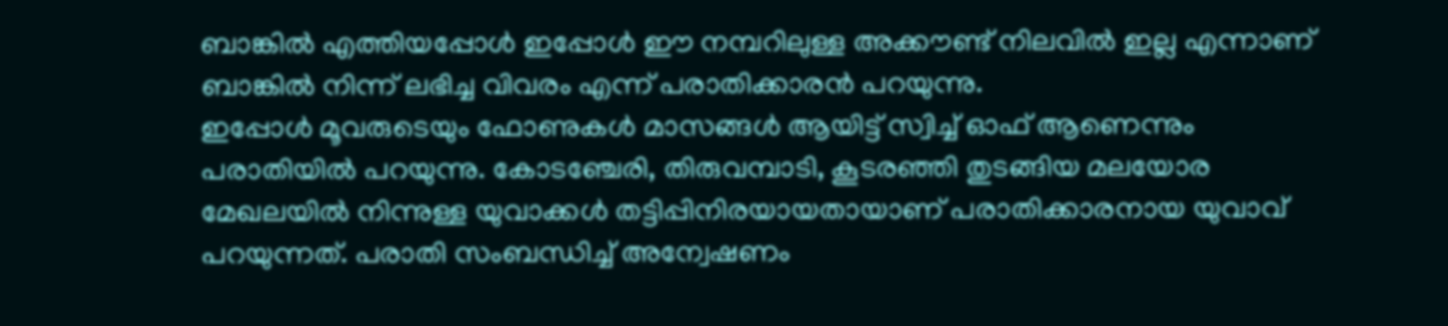ബാങ്കിൽ എത്തിയപ്പോൾ ഇപ്പോൾ ഈ നമ്പറിലുള്ള അക്കൗണ്ട് നിലവിൽ ഇല്ല എന്നാണ് ബാങ്കിൽ നിന്ന് ലഭിച്ച വിവരം എന്ന് പരാതിക്കാരൻ പറയുന്നു.
ഇപ്പോൾ മൂവരുടെയും ഫോണുകൾ മാസങ്ങൾ ആയിട്ട് സ്വിച്ച് ഓഫ് ആണെന്നും പരാതിയിൽ പറയുന്നു. കോടഞ്ചേരി, തിരുവമ്പാടി, കൂടരഞ്ഞി തുടങ്ങിയ മലയോര മേഖലയിൽ നിന്നുള്ള യുവാക്കൾ തട്ടിപ്പിനിരയായതായാണ് പരാതിക്കാരനായ യുവാവ് പറയുന്നത്. പരാതി സംബന്ധിച്ച് അന്വേഷണം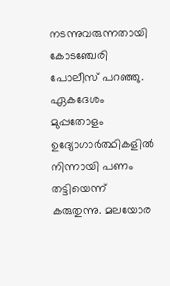നടന്നുവരുന്നതായി കോടഞ്ചേരി പോലീസ് പറഞ്ഞു.
ഏകദേശം മുപ്പതോളം ഉദ്യോഗാർത്ഥികളിൽ നിന്നായി പണം തട്ടിയെന്ന് കരുതുന്നു. മലയോര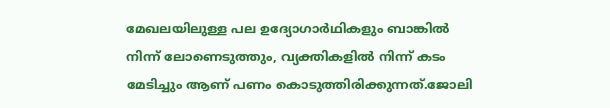മേഖലയിലുള്ള പല ഉദ്യോഗാർഥികളും ബാങ്കിൽ നിന്ന് ലോണെടുത്തും, വ്യക്തികളിൽ നിന്ന് കടം മേടിച്ചും ആണ് പണം കൊടുത്തിരിക്കുന്നത്.ജോലി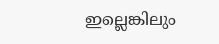ഇല്ലെങ്കിലും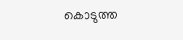കൊടുത്ത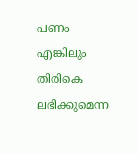പണം എങ്കിലും തിരികെ ലഭിക്കുമെന്ന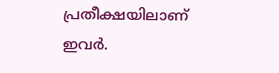പ്രതീക്ഷയിലാണ് ഇവർ.